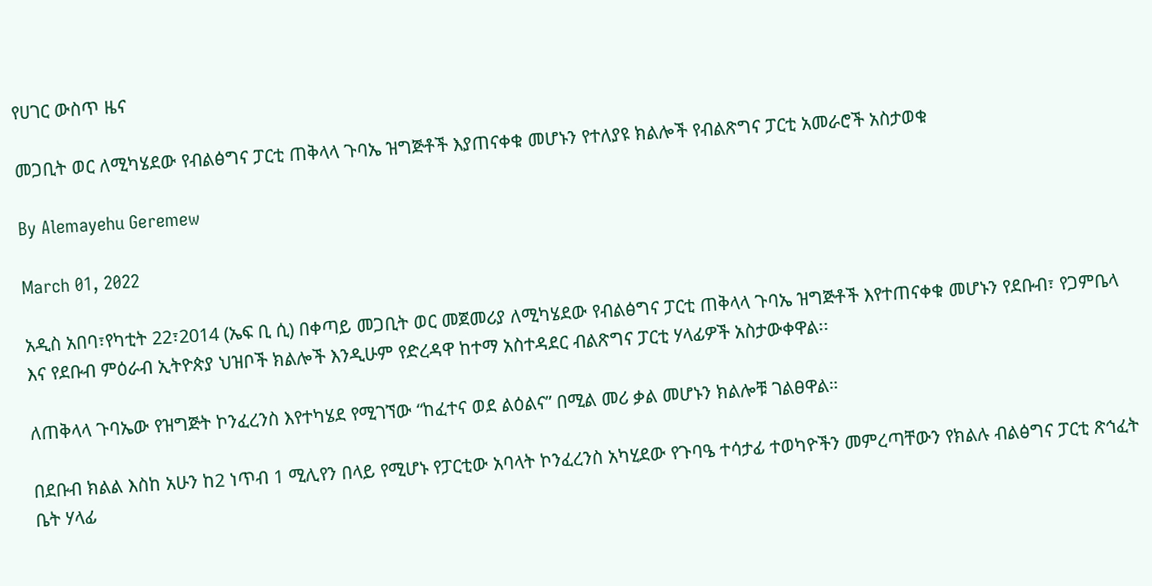የሀገር ውስጥ ዜና

መጋቢት ወር ለሚካሄደው የብልፅግና ፓርቲ ጠቅላላ ጉባኤ ዝግጅቶች እያጠናቀቁ መሆኑን የተለያዩ ክልሎች የብልጽግና ፓርቲ አመራሮች አስታወቁ

By Alemayehu Geremew

March 01, 2022

አዲስ አበባ፣የካቲት 22፣2014 (ኤፍ ቢ ሲ) በቀጣይ መጋቢት ወር መጀመሪያ ለሚካሄደው የብልፅግና ፓርቲ ጠቅላላ ጉባኤ ዝግጅቶች እየተጠናቀቁ መሆኑን የደቡብ፣ የጋምቤላ እና የደቡብ ምዕራብ ኢትዮጵያ ህዝቦች ክልሎች እንዲሁም የድረዳዋ ከተማ አስተዳደር ብልጽግና ፓርቲ ሃላፊዎች አስታውቀዋል፡፡

ለጠቅላላ ጉባኤው የዝግጅት ኮንፈረንስ እየተካሄደ የሚገኘው “ከፈተና ወደ ልዕልና” በሚል መሪ ቃል መሆኑን ክልሎቹ ገልፀዋል።

በደቡብ ክልል እስከ አሁን ከ2 ነጥብ 1 ሚሊየን በላይ የሚሆኑ የፓርቲው አባላት ኮንፈረንስ አካሂደው የጉባዔ ተሳታፊ ተወካዮችን መምረጣቸውን የክልሉ ብልፅግና ፓርቲ ጽኅፈት ቤት ሃላፊ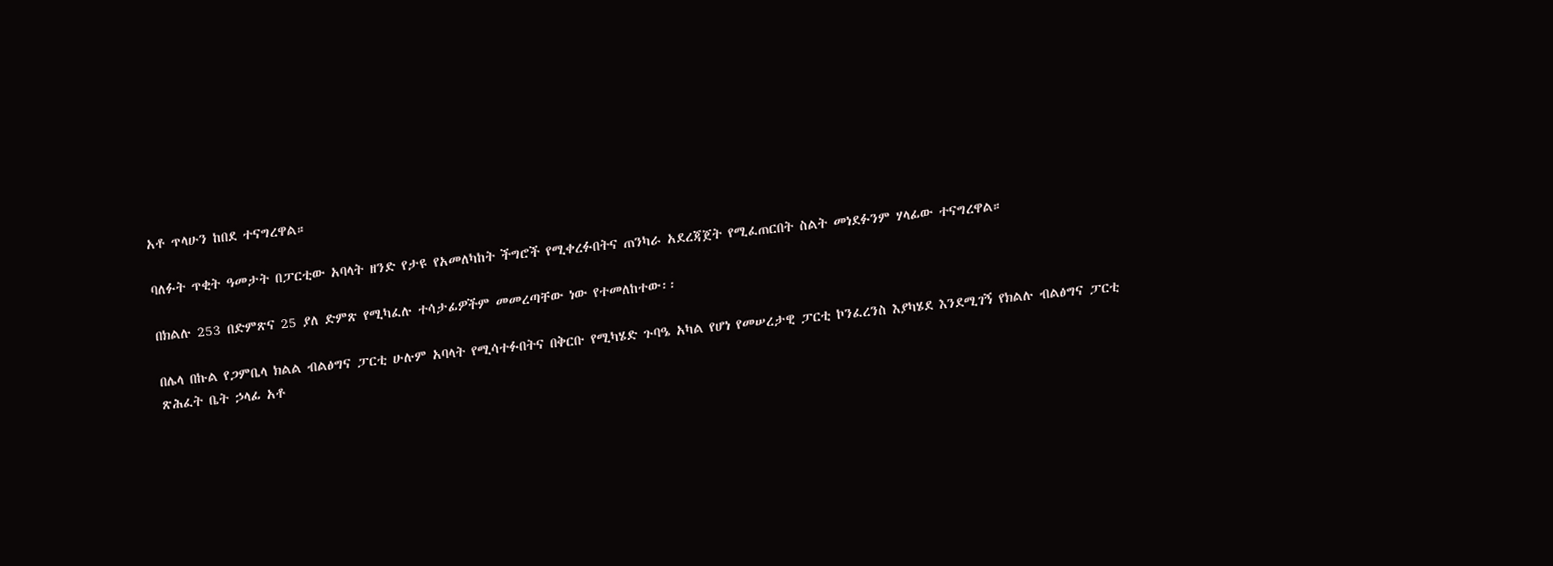አቶ ጥላሁን ከበደ ተናግረዋል።

ባለፉት ጥቂት ዓመታት በፓርቲው አባላት ዘንድ የታዩ የአመለካከት ችግሮች የሚቀረፉበትና ጠንካራ አደረጃጀት የሚፈጠርበት ስልት መነደፉንም ሃላፊው ተናግረዋል።

በክልሉ 253 በድምጽና 25 ያለ ድምጽ የሚካፈሉ ተሳታፊዎችም መመረጣቸው ነው የተመለከተው፡፡

በሌላ በኩል የጋምቤላ ክልል ብልፅግና ፓርቲ ሁሉም አባላት የሚሳተፉበትና በቅርቡ የሚካሄድ ጉባዔ አካል የሆነ የመሠረታዊ ፓርቲ ኮንፈረንስ እያካሄደ እንደሚገኝ የክልሉ ብልፅግና ፓርቲ ጽሕፈት ቤት ኃላፊ አቶ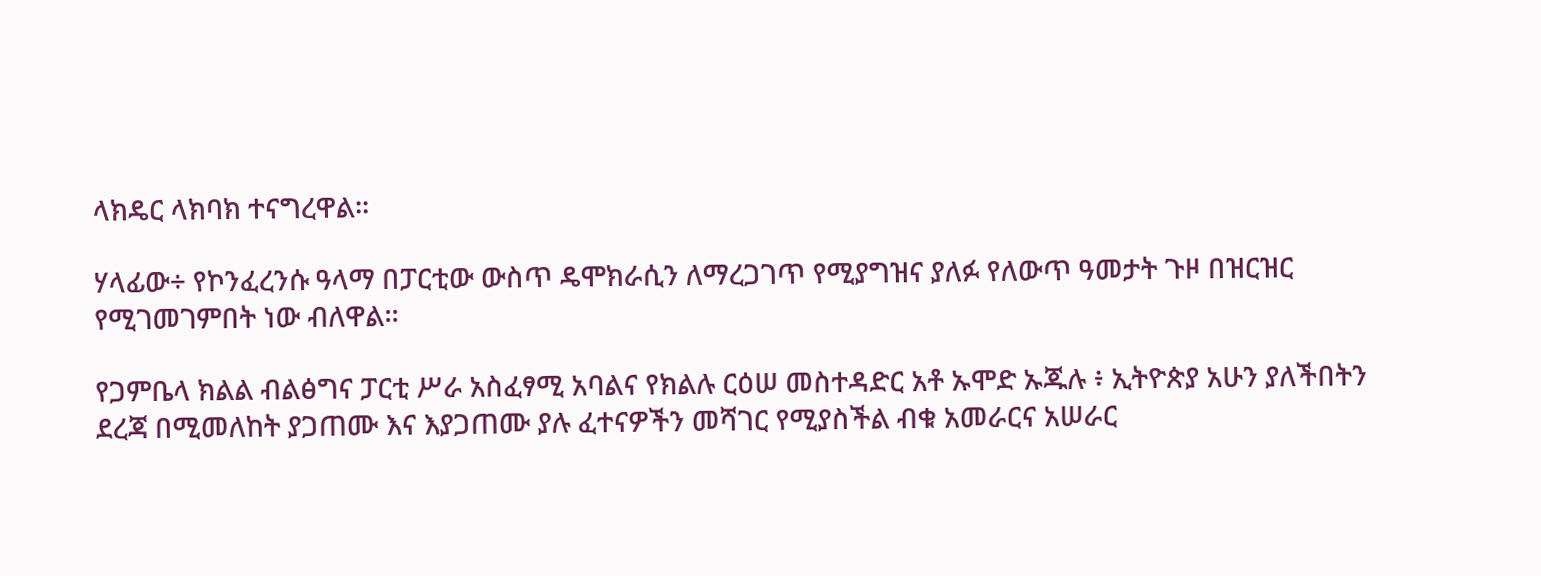ላክዴር ላክባክ ተናግረዋል፡፡

ሃላፊው÷ የኮንፈረንሱ ዓላማ በፓርቲው ውስጥ ዴሞክራሲን ለማረጋገጥ የሚያግዝና ያለፉ የለውጥ ዓመታት ጉዞ በዝርዝር የሚገመገምበት ነው ብለዋል።

የጋምቤላ ክልል ብልፅግና ፓርቲ ሥራ አስፈፃሚ አባልና የክልሉ ርዕሠ መስተዳድር አቶ ኡሞድ ኡጁሉ ፥ ኢትዮጵያ አሁን ያለችበትን ደረጃ በሚመለከት ያጋጠሙ እና እያጋጠሙ ያሉ ፈተናዎችን መሻገር የሚያስችል ብቁ አመራርና አሠራር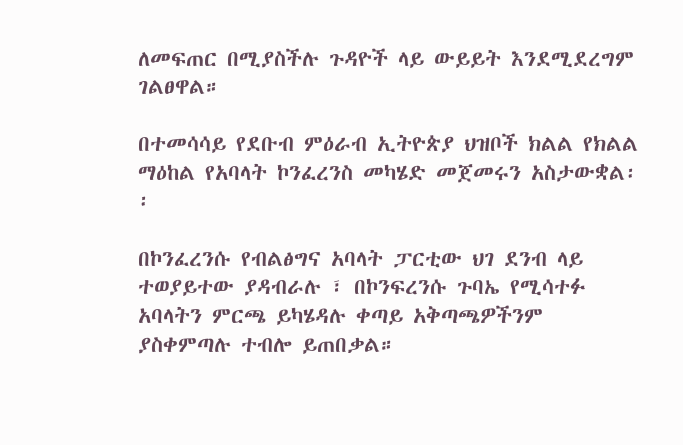ለመፍጠር በሚያስችሉ ጉዳዮች ላይ ውይይት እንደሚደረግም ገልፀዋል።

በተመሳሳይ የደቡብ ምዕራብ ኢትዮጵያ ህዝቦች ክልል የክልል ማዕከል የአባላት ኮንፈረንስ መካሄድ መጀመሩን አስታውቋል፡፡

በኮንፈረንሱ የብልፅግና አባላት ፓርቲው ህገ ደንብ ላይ ተወያይተው ያዳብራሉ ፣ በኮንፍረንሱ ጉባኤ የሚሳተፉ አባላትን ምርጫ ይካሄዳሉ ቀጣይ አቅጣጫዎችንም ያስቀምጣሉ ተብሎ ይጠበቃል።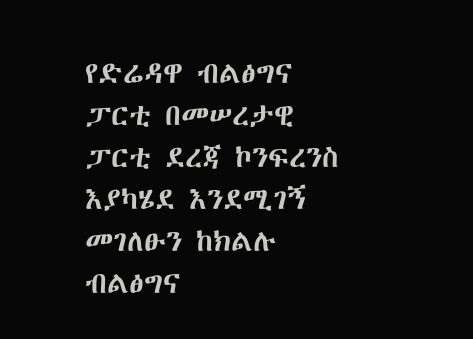የድሬዳዋ ብልፅግና ፓርቲ በመሠረታዊ ፓርቲ ደረጃ ኮንፍረንስ እያካሄደ እንደሚገኝ መገለፁን ከክልሉ ብልፅግና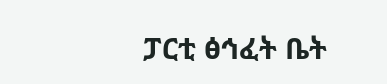ፓርቲ ፅኅፈት ቤት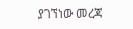ያገኘነው መረጃ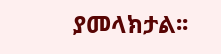ያመላክታል፡፡